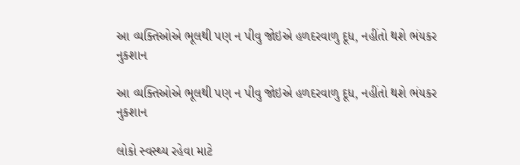આ વ્યક્તિઓએ ભૂલથી પણ ન પીવુ જોઇએ હળદરવાળુ દૂધ, નહીંતો થશે ભંયકર નુકશાન

આ વ્યક્તિઓએ ભૂલથી પણ ન પીવુ જોઇએ હળદરવાળુ દૂધ, નહીંતો થશે ભંયકર નુકશાન

લોકો સ્વસ્થ્ય રહેવા માટે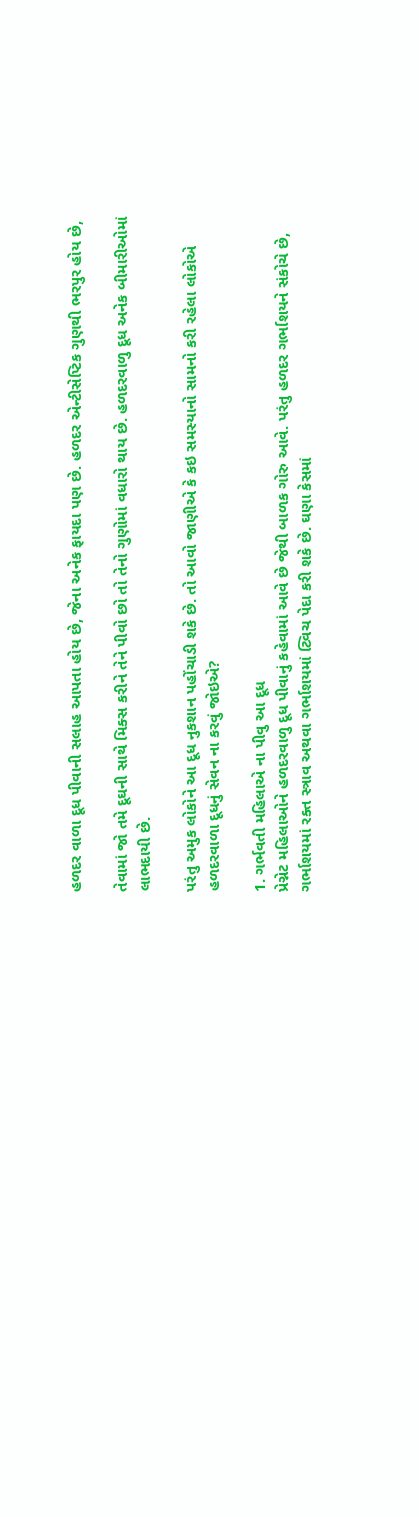હળદર વાળા દૂધ પીવાની સલાહ આપતા હોય છે, જેના અનેક ફાયદા પણ છે. હળદર એન્ટીસેપ્ટિક ગુણથી ભરપુર હોય છે,

તેવામાં જો તમે દૂઘની સાથે મિક્સ કરીને તેને પીવો છો તો તેનો ગુણોમાં વધારો થાય છે. હળદરવાળુ દૂધ અનેક બીમારીઓમાં લાભદાયી છે.

પરંતુ અમુક લોકોને આ દૂધ નુકશાન પહોંચાડી શકે છે. તો આવો જાણીએ કે કઇ સમસ્યાનો સામનો કરી રહેલા લોકોએ હળદરવાળા દૂધનું સેવન ના કરવું જોઇએ?

1. ગર્ભવતી મહિલાએ ના પીવુ આ દૂધ
પ્રેગ્નેટ મહિલાઓને હળદરવાળુ દૂધ પીવાનું કહેવામાં આવે છે જેથી બાળક ગોરુ આવે. પરંતુ હળદર ગર્ભાશયને સંકોચે છે, ગર્ભાશયમાં રક્ત સ્ત્રાવ અથવા ગર્ભાશયમાં ટ્વિચ પેદા કરી શકે છે. ઘણા કેસમાં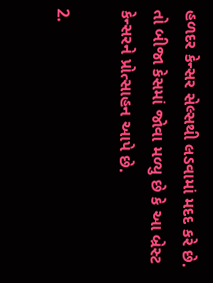હળદર કેન્સર સેલ્સથી લડવામાં મદદ કરે છે. તો બીજા કેસમાં જોવા મળ્યુ છે કે આ બ્રેસ્ટ કેન્સરને પ્રોત્સાહન આપે છે.

2.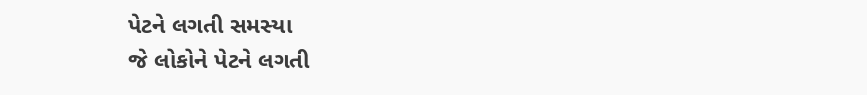પેટને લગતી સમસ્યા
જે લોકોને પેટને લગતી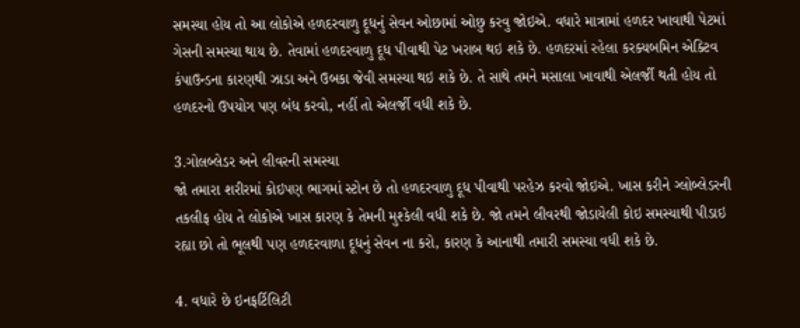સમસ્યા હોય તો આ લોકોએ હળદરવાળુ દૂધનું સેવન ઓછામાં ઓછુ કરવુ જોઇએ. વધારે માત્રામાં હળદર ખાવાથી પેટમાં ગેસની સમસ્યા થાય છે. તેવામાં હળદરવાળુ દૂધ પીવાથી પેટ ખરાબ થઇ શકે છે. હળદરમાં રહેલા કરક્યબમિન એક્ટિવ કંપાઉન્ડના કારણથી ઝાડા અને ઉબકા જેવી સમસ્યા થઇ શકે છે. તે સાથે તમને મસાલા ખાવાથી એલર્જી થતી હોય તો હળદરનો ઉપયોગ પણ બંધ કરવો, નહીં તો એલર્જી વધી શકે છે.

3.ગોલબ્લેડર અને લીવરની સમસ્યા
જો તમારા શરીરમાં કોઇપણ ભાગમાં સ્ટોન છે તો હળદરવાળુ દૂધ પીવાથી પરહેઝ કરવો જોઇએ. ખાસ કરીને ગ્લોબ્લેડરની તકલીફ હોય તે લોકોએ ખાસ કારણ કે તેમની મુશ્કેલી વધી શકે છે. જો તમને લીવરથી જોડાયેલી કોઇ સમસ્યાથી પીડાઇ રહ્યા છો તો ભૂલથી પણ હળદરવાળા દૂધનું સેવન ના કરો, કારણ કે આનાથી તમારી સમસ્યા વધી શકે છે.

4. વધારે છે ઇનફર્ટિલિટી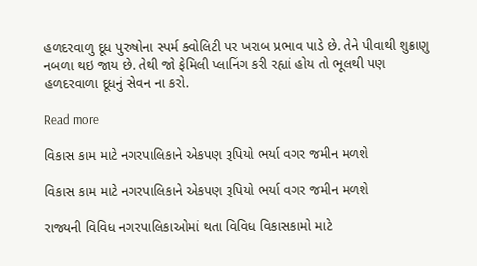હળદરવાળુ દૂધ પુરુષોના સ્પર્મ ક્વોલિટી પર ખરાબ પ્રભાવ પાડે છે. તેને પીવાથી શુક્રાણુ નબળા થઇ જાય છે. તેથી જો ફેમિલી પ્લાનિંગ કરી રહ્યાં હોય તો ભૂલથી પણ હળદરવાળા દૂધનું સેવન ના કરો.

Read more

વિકાસ કામ માટે નગરપાલિકાને એકપણ રૂપિયો ભર્યા વગર જમીન મળશે

વિકાસ કામ માટે નગરપાલિકાને એકપણ રૂપિયો ભર્યા વગર જમીન મળશે

રાજ્યની વિવિધ નગરપાલિકાઓમાં થતા વિવિધ વિકાસકામો માટે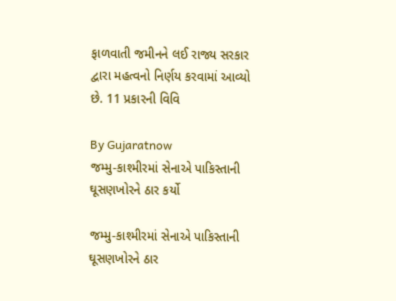ફાળવાતી જમીનને લઈ રાજ્ય સરકાર દ્વારા મહત્વનો નિર્ણય કરવામાં આવ્યો છે. 11 પ્રકારની વિવિ

By Gujaratnow
જમ્મુ-કાશ્મીરમાં સેનાએ પાકિસ્તાની ઘૂસણખોરને ઠાર કર્યો

જમ્મુ-કાશ્મીરમાં સેનાએ પાકિસ્તાની ઘૂસણખોરને ઠાર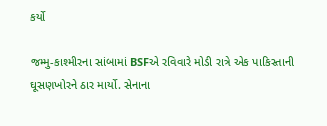કર્યો

જમ્મુ-કાશ્મીરના સાંબામાં BSFએ રવિવારે મોડી રાત્રે એક પાકિસ્તાની ઘૂસણખોરને ઠાર માર્યો. સેનાના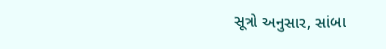સૂત્રો અનુસાર, સાંબા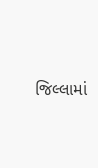જિલ્લામાં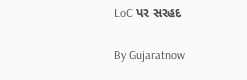LoC પર સરહદ

By Gujaratnow